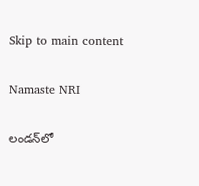Skip to main content

Namaste NRI

లండన్‌లో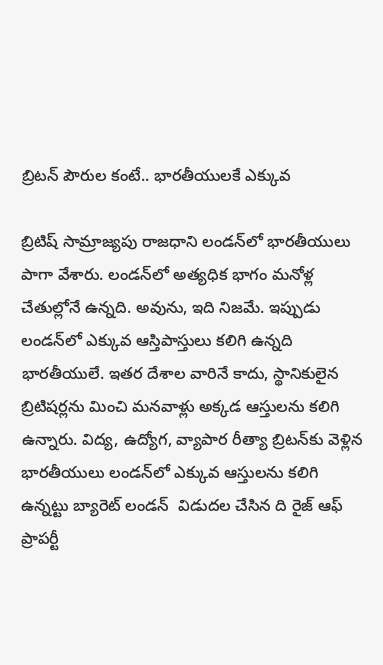బ్రిటన్‌ పౌరుల కంటే.. భారతీయులకే ఎక్కువ

బ్రిటిష్‌ సామ్రాజ్యపు రాజధాని లండన్‌లో భారతీయులు పాగా వేశారు. లండన్‌లో అత్యధిక భాగం మనోళ్ల చేతుల్లోనే ఉన్నది. అవును, ఇది నిజమే. ఇప్పుడు లండన్‌లో ఎక్కువ ఆస్తిపాస్తులు కలిగి ఉన్నది భారతీయులే. ఇతర దేశాల వారినే కాదు, స్థానికులైన బ్రిటిషర్లను మించి మనవాళ్లు అక్కడ ఆస్తులను కలిగి ఉన్నారు. విద్య, ఉద్యోగ, వ్యాపార రీత్యా బ్రిటన్‌కు వెళ్లిన భారతీయులు లండన్‌లో ఎక్కువ ఆస్తులను కలిగి ఉన్నట్టు బ్యారెట్‌ లండన్‌  విడుదల చేసిన ది రైజ్‌ ఆఫ్‌ ప్రాపర్టీ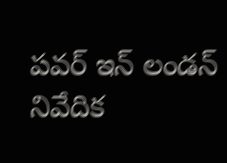పవర్‌ ఇన్‌ లండన్‌ నివేదిక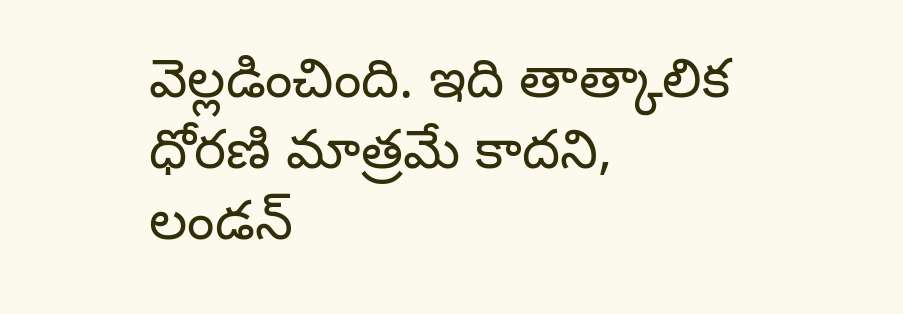వెల్లడించింది. ఇది తాత్కాలిక ధోరణి మాత్రమే కాదని, లండన్‌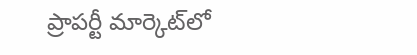ప్రాపర్టీ మార్కెట్‌లో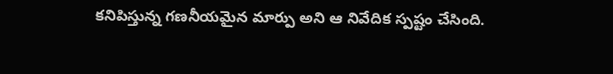కనిపిస్తున్న గణనీయమైన మార్పు అని ఆ నివేదిక స్పష్టం చేసింది.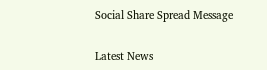Social Share Spread Message

Latest News